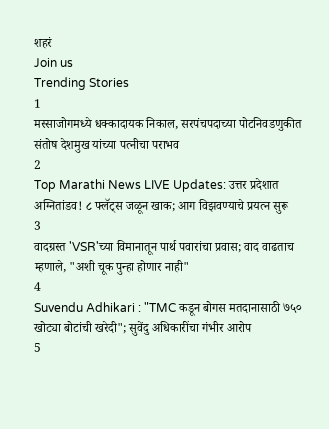शहरं
Join us
Trending Stories
1
मस्साजोगमध्ये धक्कादायक निकाल, सरपंचपदाच्या पोटनिवडणुकीत संतोष देशमुख यांच्या पत्नीचा पराभव
2
Top Marathi News LIVE Updates: उत्तर प्रदेशात अग्नितांडव! ८ फ्लॅट्स जळून खाक; आग विझवण्याचे प्रयत्न सुरू
3
वादग्रस्त 'VSR'च्या विमानातून पार्थ पवारांचा प्रवास; वाद वाढताच म्हणाले, "अशी चूक पुन्हा होणार नाही"
4
Suvendu Adhikari : "TMC कडून बोगस मतदानासाठी ७५० खोट्या बोटांची खरेदी"; सुवेंदु अधिकारींचा गंभीर आरोप
5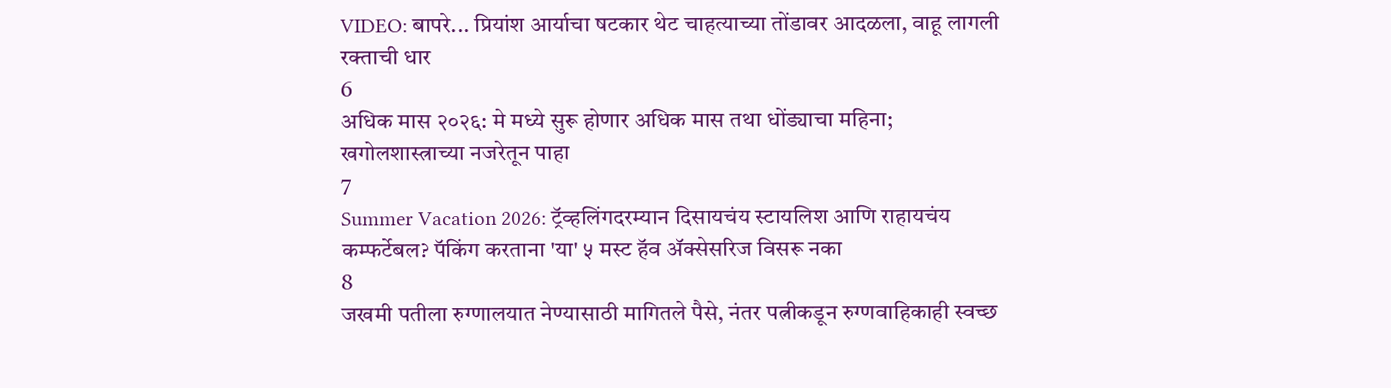VIDEO: बापरे... प्रियांश आर्याचा षटकार थेट चाहत्याच्या तोंडावर आदळला, वाहू लागली रक्ताची धार
6
अधिक मास २०२६: मे मध्ये सुरू होणार अधिक मास तथा धोंड्याचा महिना; खगोलशास्त्राच्या नजरेतून पाहा
7
Summer Vacation 2026: ट्रॅव्हलिंगदरम्यान दिसायचंय स्टायलिश आणि राहायचंय कम्फर्टेबल? पॅकिंग करताना 'या' ५ मस्ट हॅव ॲक्सेसरिज विसरू नका
8
जखमी पतीला रुग्णालयात नेण्यासाठी मागितले पैसे, नंतर पत्नीकडून रुग्णवाहिकाही स्वच्छ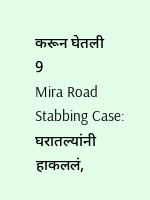करून घेतली
9
Mira Road Stabbing Case: घरातल्यांनी हाकललं,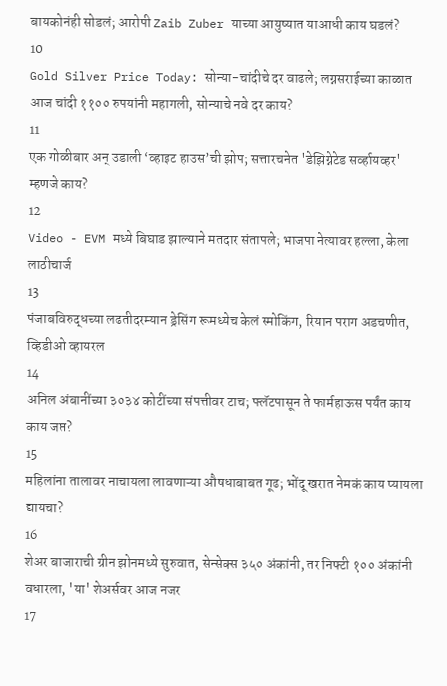बायकोनंही सोडलं; आरोपी Zaib Zuber याच्या आयुष्यात याआधी काय घडलं?
10
Gold Silver Price Today: सोन्या-चांदीचे दर वाढले; लग्नसराईच्या काळात आज चांदी ११०० रुपयांनी महागली, सोन्याचे नवे दर काय?
11
एक गोळीबार अन् उडाली ‘व्हाइट हाउस’ची झोप; सत्तारचनेत 'डेझिग्नेटेड सर्व्हायव्हर' म्हणजे काय?
12
Video - EVM मध्ये बिघाड झाल्याने मतदार संतापले; भाजपा नेत्यावर हल्ला, केला लाठीचार्ज
13
पंजाबविरुद्धच्या लढतीदरम्यान ड्रेसिंग रूमध्येच केलं स्मोकिंग, रियान पराग अडचणीत, व्हिडीओ व्हायरल
14
अनिल अंबानींच्या ३०३४ कोटींच्या संपत्तीवर टाच; फ्लॅटपासून ते फार्महाऊस पर्यंत काय काय जप्त?
15
महिलांना तालावर नाचायला लावणाऱ्या औषधाबाबत गूढ; भोंदू खरात नेमकं काय प्यायला द्यायचा?
16
शेअर बाजाराची ग्रीन झोनमध्ये सुरुवात, सेन्सेक्स ३५० अंकांनी, तर निफ्टी १०० अंकांनी वधारला, 'या' शेअर्सवर आज नजर
17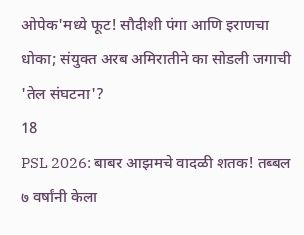ओपेक'मध्ये फूट! सौदीशी पंगा आणि इराणचा धोका; संयुक्त अरब अमिरातीने का सोडली जगाची 'तेल संघटना'?
18
PSL 2026: बाबर आझमचे वादळी शतक! तब्बल ७ वर्षांनी केला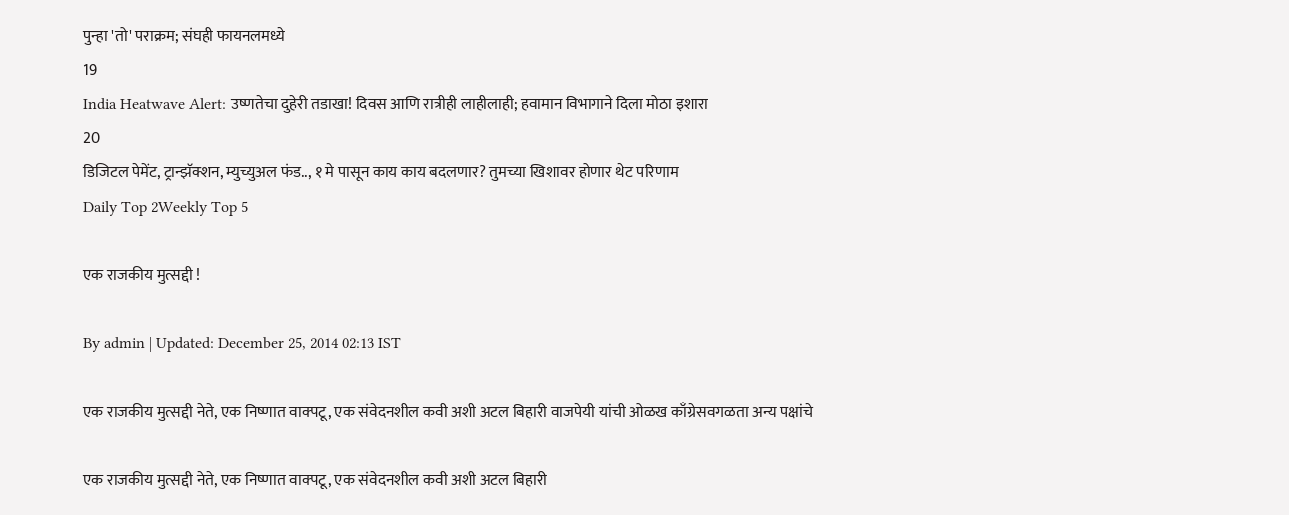पुन्हा 'तो' पराक्रम; संघही फायनलमध्ये
19
India Heatwave Alert: उष्णतेचा दुहेरी तडाखा! दिवस आणि रात्रीही लाहीलाही; हवामान विभागाने दिला मोठा इशारा
20
डिजिटल पेमेंट, ट्रान्झॅक्शन, म्युच्युअल फंड.., १ मे पासून काय काय बदलणार? तुमच्या खिशावर होणार थेट परिणाम
Daily Top 2Weekly Top 5

एक राजकीय मुत्सद्दी !

By admin | Updated: December 25, 2014 02:13 IST

एक राजकीय मुत्सद्दी नेते, एक निष्णात वाक्पटू, एक संवेदनशील कवी अशी अटल बिहारी वाजपेयी यांची ओळख काँग्रेसवगळता अन्य पक्षांचे

एक राजकीय मुत्सद्दी नेते, एक निष्णात वाक्पटू, एक संवेदनशील कवी अशी अटल बिहारी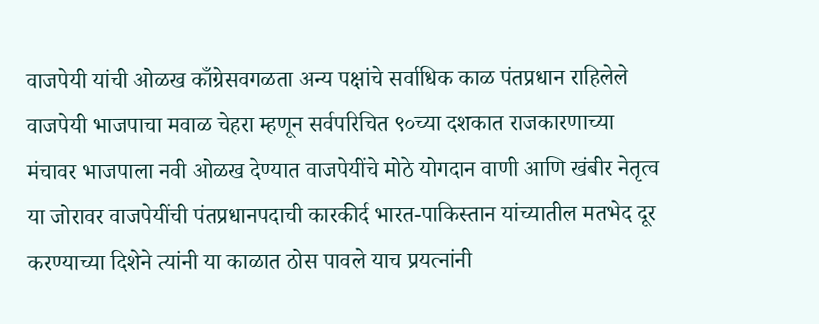वाजपेयी यांची ओळख काँग्रेसवगळता अन्य पक्षांचे सर्वाधिक काळ पंतप्रधान राहिलेले वाजपेयी भाजपाचा मवाळ चेहरा म्हणून सर्वपरिचित ९०च्या दशकात राजकारणाच्या मंचावर भाजपाला नवी ओळख देण्यात वाजपेयींचे मोठे योगदान वाणी आणि खंबीर नेतृत्व या जोरावर वाजपेयींची पंतप्रधानपदाची कारकीर्द भारत-पाकिस्तान यांच्यातील मतभेद दूर करण्याच्या दिशेने त्यांनी या काळात ठोस पावले याच प्रयत्नांनी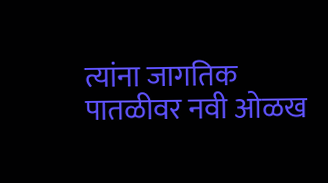त्यांना जागतिक पातळीवर नवी ओळख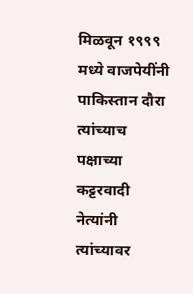मिळवून १९९९ मध्ये वाजपेयींनी पाकिस्तान दौरा त्यांच्याच पक्षाच्या कट्टरवादी नेत्यांनी त्यांच्यावर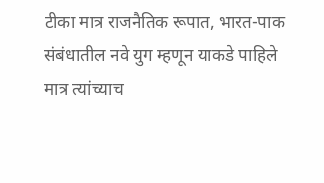टीका मात्र राजनैतिक रूपात, भारत-पाक संबंधातील नवे युग म्हणून याकडे पाहिले मात्र त्यांच्याच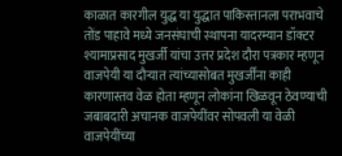काळात कारगील युद्ध या युद्धात पाकिस्तानला पराभवाचे तोंड पाहावे मध्ये जनसंघाची स्थापना यादरम्यान डॉक्टर श्यामाप्रसाद मुखर्जी यांचा उत्तर प्रदेश दौरा पत्रकार म्हणून वाजपेयी या दौऱ्यात त्यांच्यासोबत मुखर्जींना काही कारणास्तव वेळ होता म्हणून लोकांना खिळवून ठेवण्याची जबाबदारी अचानक वाजपेयींवर सोपवली या वेळी वाजपेयींच्या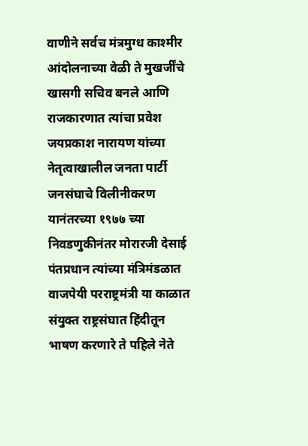वाणीने सर्वच मंत्रमुग्ध काश्मीर आंदोलनाच्या वेळी ते मुखर्जींचे खासगी सचिव बनले आणि राजकारणात त्यांचा प्रवेश जयप्रकाश नारायण यांच्या नेतृत्वाखालील जनता पार्टी जनसंघाचे विलीनीकरण यानंतरच्या १९७७ च्या निवडणुकीनंतर मोरारजी देसाई पंतप्रधान त्यांच्या मंत्रिमंडळात वाजपेयी परराष्ट्रमंत्री या काळात संयुक्त राष्ट्रसंघात हिंदीतून भाषण करणारे ते पहिले नेते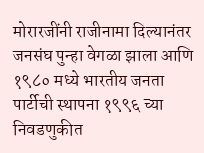मोरारजींनी राजीनामा दिल्यानंतर जनसंघ पुन्हा वेगळा झाला आणि १९८० मध्ये भारतीय जनता पार्टीची स्थापना १९९६ च्या निवडणुकीत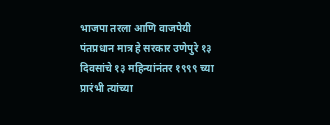भाजपा तरला आणि वाजपेयी पंतप्रधान मात्र हे सरकार उणेपुरे १३ दिवसांचे १३ महिन्यांनंतर १९९९ च्या प्रारंभी त्यांच्या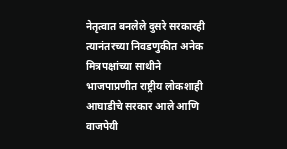नेतृत्वात बनलेले दुसरे सरकारही त्यानंतरच्या निवडणुकीत अनेक मित्रपक्षांच्या साथीने भाजपाप्रणीत राष्ट्रीय लोकशाही आघाडीचे सरकार आले आणि वाजपेयी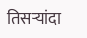तिसऱ्यांदा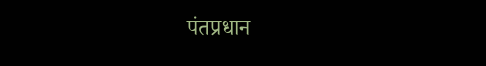पंतप्रधान